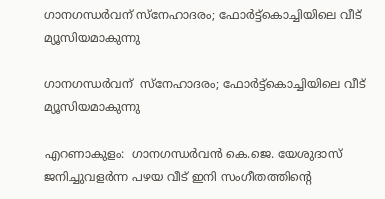ഗാനഗന്ധർവന് സ്നേഹാദരം; ഫോർട്ട്കൊച്ചിയിലെ വീട് മ്യൂസിയമാകുന്നു

ഗാനഗന്ധർവന്  സ്നേഹാദരം; ഫോർട്ട്കൊച്ചിയിലെ വീട് മ്യൂസിയമാകുന്നു

എറണാകുളം:  ഗാനഗന്ധർവൻ കെ.ജെ. യേശുദാസ് ജനിച്ചുവളർന്ന പഴയ വീട് ഇനി സംഗീതത്തിന്‍റെ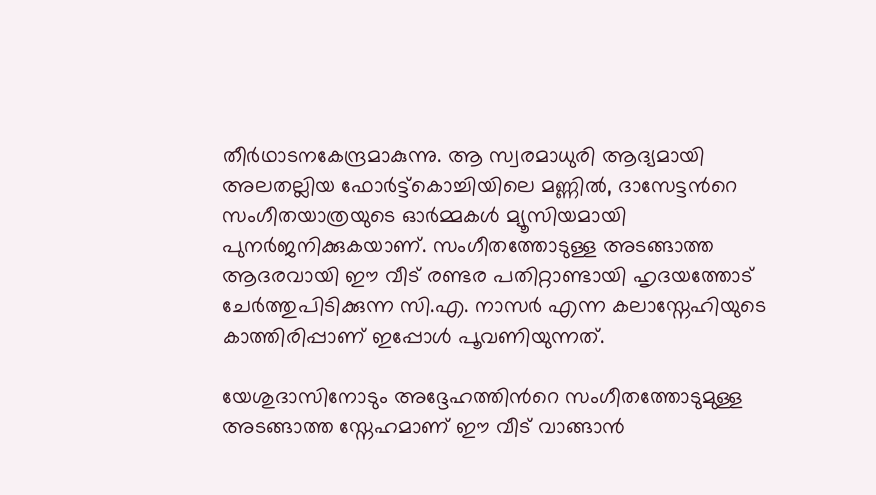തീർഥാടനകേന്ദ്രമാകുന്നു. ആ സ്വരമാധുരി ആദ്യമായി അലതല്ലിയ ഫോർട്ട്കൊച്ചിയിലെ മണ്ണിൽ, ദാസേട്ടന്‍റെ സംഗീതയാത്രയുടെ ഓർമ്മകൾ മ്യൂസിയമായി പുനർജനിക്കുകയാണ്. സംഗീതത്തോടുള്ള അടങ്ങാത്ത ആദരവായി ഈ വീട് രണ്ടര പതിറ്റാണ്ടായി ഹൃദയത്തോട് ചേർത്തുപിടിക്കുന്ന സി.എ. നാസർ എന്ന കലാസ്നേഹിയുടെ കാത്തിരിപ്പാണ് ഇപ്പോൾ പൂവണിയുന്നത്.

യേശുദാസിനോടും അദ്ദേഹത്തിന്‍റെ സംഗീതത്തോടുമുള്ള അടങ്ങാത്ത സ്നേഹമാണ് ഈ വീട് വാങ്ങാൻ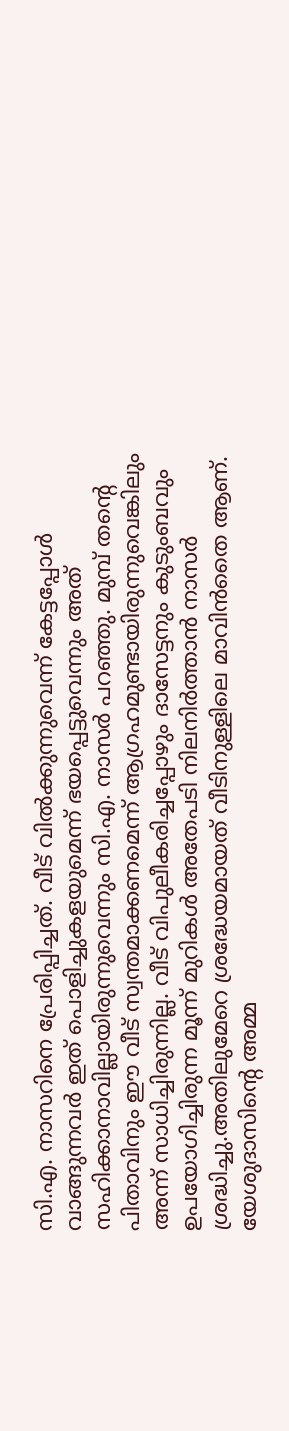സി.എ. നാസറിനെ പ്രേരിപ്പിച്ചത്. വീട് വിൽക്കുന്നുവെന്ന് കേട്ടപ്പോൾ വാങ്ങുന്നവർ ഇത് പൊളിച്ചുകളയുമെന്ന് ഭയപ്പെട്ടുവെന്നും അത് സഹിക്കാനാവില്ലായിരുന്നുവെന്നും സി.എ. നാസർ പറഞ്ഞു. മുമ്പ് തന്‍റെ പിതാവിനും ഈ വീട് സ്വന്തമാക്കണമെന്ന് ആഗ്രഹമുണ്ടായിരുന്നുവെങ്കിലും അന്ന് സാധിച്ചിരുന്നില്ല. വീട് വിപുലീകരിച്ചപ്പോഴും ദാസേട്ടനും കുടുംബവും ഉപയോഗിച്ചിരുന്ന മൂന്ന് മുറികൾ അതേപടി നിലനിർത്താൻ നാസർ ശ്രദ്ധിച്ചു.അതിലുമേറെ ശ്രദ്ധേയമായത് വീടിനുള്ളിലെ മാവിൻതൈ ആണ്. യേശുദാസിന്‍റെ അമ്മ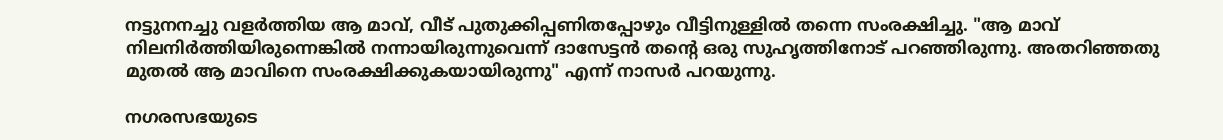നട്ടുനനച്ചു വളർത്തിയ ആ മാവ്, വീട് പുതുക്കിപ്പണിതപ്പോഴും വീട്ടിനുള്ളിൽ തന്നെ സംരക്ഷിച്ചു. "ആ മാവ് നിലനിർത്തിയിരുന്നെങ്കിൽ നന്നായിരുന്നുവെന്ന് ദാസേട്ടൻ തന്‍റെ ഒരു സുഹൃത്തിനോട് പറഞ്ഞിരുന്നു. അതറിഞ്ഞതു മുതൽ ആ മാവിനെ സംരക്ഷിക്കുകയായിരുന്നു" എന്ന് നാസർ പറയുന്നു.

നഗരസഭയുടെ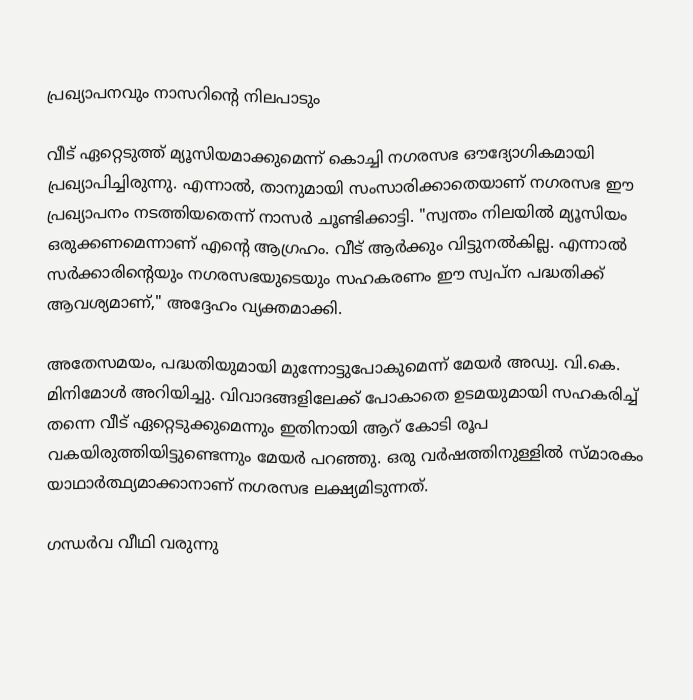പ്രഖ്യാപനവും നാസറിന്‍റെ നിലപാടും

വീട് ഏറ്റെടുത്ത് മ്യൂസിയമാക്കുമെന്ന് കൊച്ചി നഗരസഭ ഔദ്യോഗികമായി പ്രഖ്യാപിച്ചിരുന്നു. എന്നാൽ, താനുമായി സംസാരിക്കാതെയാണ് നഗരസഭ ഈ പ്രഖ്യാപനം നടത്തിയതെന്ന് നാസർ ചൂണ്ടിക്കാട്ടി. "സ്വന്തം നിലയിൽ മ്യൂസിയം ഒരുക്കണമെന്നാണ് എന്‍റെ ആഗ്രഹം. വീട് ആർക്കും വിട്ടുനൽകില്ല. എന്നാൽ സർക്കാരിന്‍റെയും നഗരസഭയുടെയും സഹകരണം ഈ സ്വപ്ന പദ്ധതിക്ക് ആവശ്യമാണ്," അദ്ദേഹം വ്യക്തമാക്കി.

അതേസമയം, പദ്ധതിയുമായി മുന്നോട്ടുപോകുമെന്ന് മേയർ അഡ്വ. വി.കെ. മിനിമോൾ അറിയിച്ചു. വിവാദങ്ങളിലേക്ക് പോകാതെ ഉടമയുമായി സഹകരിച്ച് തന്നെ വീട് ഏറ്റെടുക്കുമെന്നും ഇതിനായി ആറ് കോടി രൂപ വകയിരുത്തിയിട്ടുണ്ടെന്നും മേയർ പറഞ്ഞു. ഒരു വർഷത്തിനുള്ളിൽ സ്മാരകം യാഥാർത്ഥ്യമാക്കാനാണ് നഗരസഭ ലക്ഷ്യമിടുന്നത്.

ഗന്ധർവ വീഥി വരുന്നു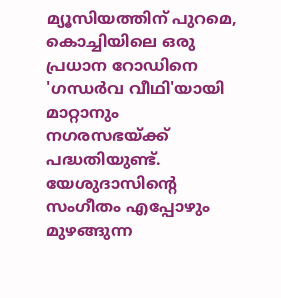മ്യൂസിയത്തിന് പുറമെ, കൊച്ചിയിലെ ഒരു പ്രധാന റോഡിനെ 'ഗന്ധർവ വീഥി'യായി മാറ്റാനും നഗരസഭയ്ക്ക് പദ്ധതിയുണ്ട്. യേശുദാസിന്‍റെ സംഗീതം എപ്പോഴും മുഴങ്ങുന്ന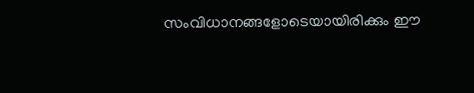സംവിധാനങ്ങളോടെയായിരിക്കും ഈ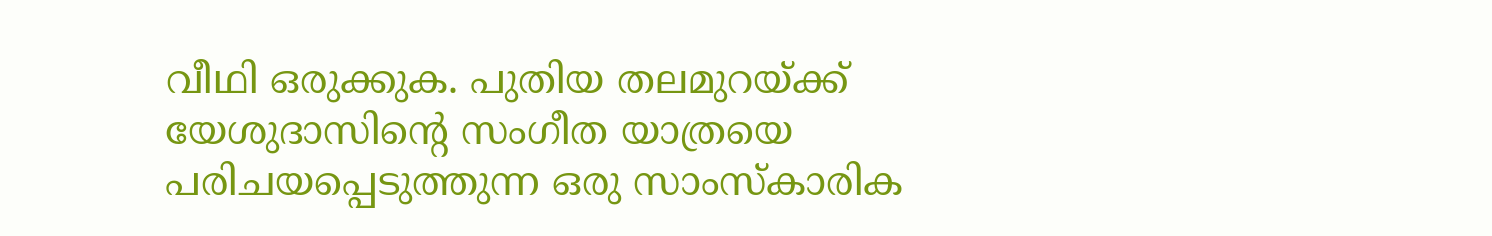വീഥി ഒരുക്കുക. പുതിയ തലമുറയ്ക്ക് യേശുദാസിന്‍റെ സംഗീത യാത്രയെ പരിചയപ്പെടുത്തുന്ന ഒരു സാംസ്കാരിക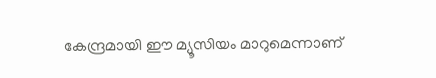കേന്ദ്രമായി ഈ മ്യൂസിയം മാറുമെന്നാണ്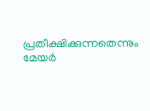പ്രതീക്ഷിക്കുന്നതെന്നും മേയർ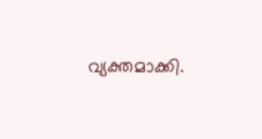വ്യക്തമാക്കി.